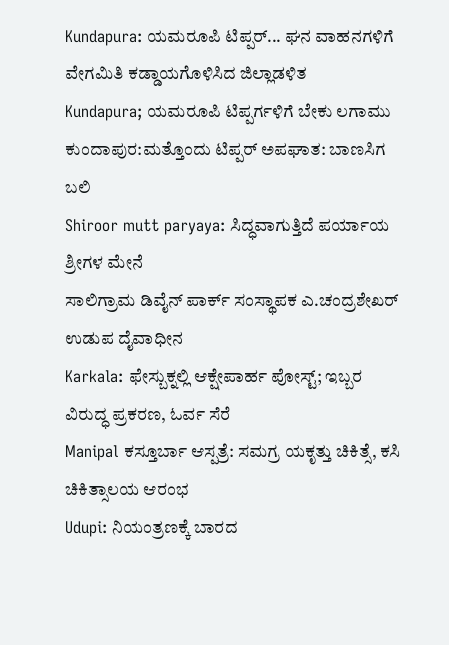Kundapura: ಯಮರೂಪಿ ಟಿಪ್ಪರ್... ಘನ ವಾಹನಗಳಿಗೆ ವೇಗಮಿತಿ ಕಡ್ಡಾಯಗೊಳಿಸಿದ ಜಿಲ್ಲಾಡಳಿತ
Kundapura; ಯಮರೂಪಿ ಟಿಪ್ಪರ್ಗಳಿಗೆ ಬೇಕು ಲಗಾಮು
ಕುಂದಾಪುರ:ಮತ್ತೊಂದು ಟಿಪ್ಪರ್ ಅಪಘಾತ: ಬಾಣಸಿಗ ಬಲಿ
Shiroor mutt paryaya: ಸಿದ್ಧವಾಗುತ್ತಿದೆ ಪರ್ಯಾಯ ಶ್ರೀಗಳ ಮೇನೆ
ಸಾಲಿಗ್ರಾಮ ಡಿವೈನ್ ಪಾರ್ಕ್ ಸಂಸ್ಥಾಪಕ ಎ.ಚಂದ್ರಶೇಖರ್ ಉಡುಪ ದೈವಾಧೀನ
Karkala: ಫೇಸ್ಬುಕ್ನಲ್ಲಿ ಆಕ್ಷೇಪಾರ್ಹ ಪೋಸ್ಟ್; ಇಬ್ಬರ ವಿರುದ್ಧ ಪ್ರಕರಣ, ಓರ್ವ ಸೆರೆ
Manipal ಕಸ್ತೂರ್ಬಾ ಆಸ್ಪತ್ರೆ: ಸಮಗ್ರ ಯಕೃತ್ತು ಚಿಕಿತ್ಸೆ, ಕಸಿ ಚಿಕಿತ್ಸಾಲಯ ಆರಂಭ
Udupi: ನಿಯಂತ್ರಣಕ್ಕೆ ಬಾರದ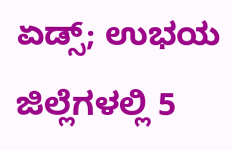ಏಡ್ಸ್; ಉಭಯ ಜಿಲ್ಲೆಗಳಲ್ಲಿ 5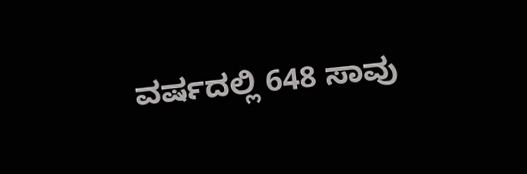ವರ್ಷದಲ್ಲಿ 648 ಸಾವು